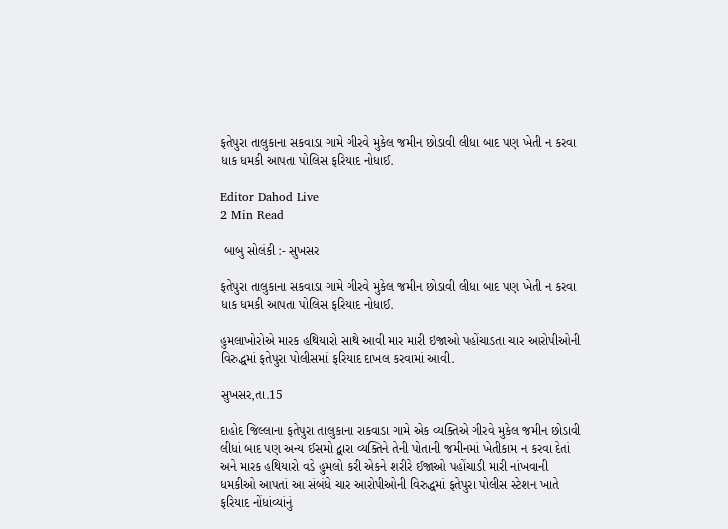ફતેપુરા તાલુકાના સકવાડા ગામે ગીરવે મુકેલ જમીન છોડાવી લીધા બાદ પણ ખેતી ન કરવા ધાક ધમકી આપતા પોલિસ ફરિયાદ નોધાઈ.

Editor Dahod Live
2 Min Read

 બાબુ સોલંકી :- સુખસર

ફતેપુરા તાલુકાના સકવાડા ગામે ગીરવે મુકેલ જમીન છોડાવી લીધા બાદ પણ ખેતી ન કરવા ધાક ધમકી આપતા પોલિસ ફરિયાદ નોધાઈ.

હુમલાખોરોએ મારક હથિયારો સાથે આવી માર મારી ઇજાઓ પહોંચાડતા ચાર આરોપીઓની વિરુદ્ધમાં ફતેપુરા પોલીસમાં ફરિયાદ દાખલ કરવામાં આવી.

સુખસર,તા.15

દાહોદ જિલ્લાના ફતેપુરા તાલુકાના રાકવાડા ગામે એક વ્યક્તિએ ગીરવે મુકેલ જમીન છોડાવી લીધાં બાદ પણ અન્ય ઈસમો દ્વારા વ્યક્તિને તેની પોતાની જમીનમાં ખેતીકામ ન કરવા દેતાં અને મારક હથિયારો વડે હુમલો કરી એકને શરીરે ઈજાઓ પહોંચાડી મારી નાંખવાની ધમકીઓ આપતાં આ સંબંધે ચાર આરોપીઓની વિરુદ્ધમાં ફતેપુરા પોલીસ સ્ટેશન ખાતે ફરિયાદ નોંધાંવ્યાંનું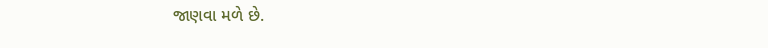જાણવા મળે છે.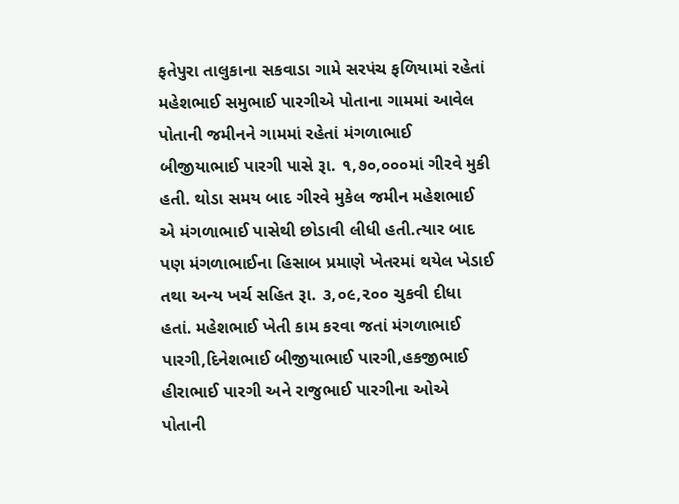ફતેપુરા તાલુકાના સકવાડા ગામે સરપંચ ફળિયામાં રહેતાં મહેશભાઈ સમુભાઈ પારગીએ પોતાના ગામમાં આવેલ પોતાની જમીનને ગામમાં રહેતાં મંગળાભાઈ બીજીયાભાઈ પારગી પાસે રૂા. ૧,૭૦,૦૦૦માં ગીરવે મુકી હતી. થોડા સમય બાદ ગીરવે મુકેલ જમીન મહેશભાઈ એ મંગળાભાઈ પાસેથી છોડાવી લીધી હતી.ત્યાર બાદ પણ મંગળાભાઈના હિસાબ પ્રમાણે ખેતરમાં થયેલ ખેડાઈ તથા અન્ય ખર્ચ સહિત રૂા. ૩,૦૯,૨૦૦ ચુકવી દીધા હતાં. મહેશભાઈ ખેતી કામ કરવા જતાં મંગળાભાઈ પારગી,દિનેશભાઈ બીજીયાભાઈ પારગી,હકજીભાઈ હીરાભાઈ પારગી અને રાજુભાઈ પારગીના ઓએ પોતાની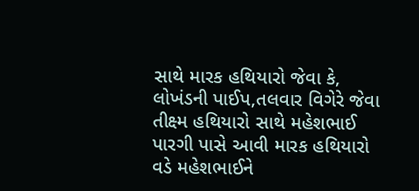સાથે મારક હથિયારો જેવા કે, લોખંડની પાઈપ,તલવાર વિગેરે જેવા તીક્ષ્મ હથિયારો સાથે મહેશભાઈ પારગી પાસે આવી મારક હથિયારો વડે મહેશભાઈને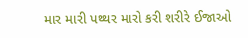માર મારી પથ્થર મારો કરી શરીરે ઈજાઓ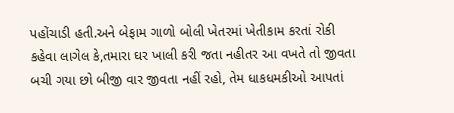પહોંચાડી હતી.અને બેફામ ગાળો બોલી ખેતરમાં ખેતીકામ કરતાં રોકી કહેવા લાગેલ કે,તમારા ઘર ખાલી કરી જતા નહીતર આ વખતે તો જીવતા બચી ગયા છો બીજી વાર જીવતા નહીં રહો, તેમ ધાકધમકીઓ આપતાં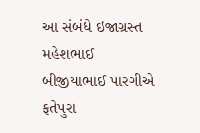આ સંબંધે ઇજાગ્રસ્ત મહેશભાઈ બીજીયાભાઈ પારગીએ ફતેપુરા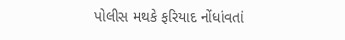પોલીસ મથકે ફરિયાદ નોંધાંવતાં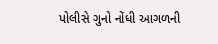પોલીસે ગુનો નોંધી આગળની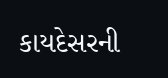કાયદેસરની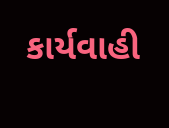કાર્યવાહી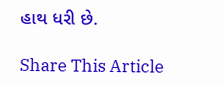હાથ ધરી છે.

Share This Article